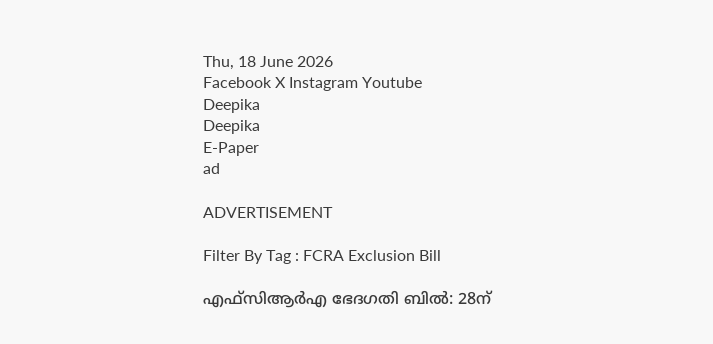Thu, 18 June 2026
Facebook X Instagram Youtube
Deepika
Deepika
E-Paper
ad

ADVERTISEMENT

Filter By Tag : FCRA Exclusion Bill

എഫ്സിആർഎ ഭേദഗതി ബിൽ: 28ന്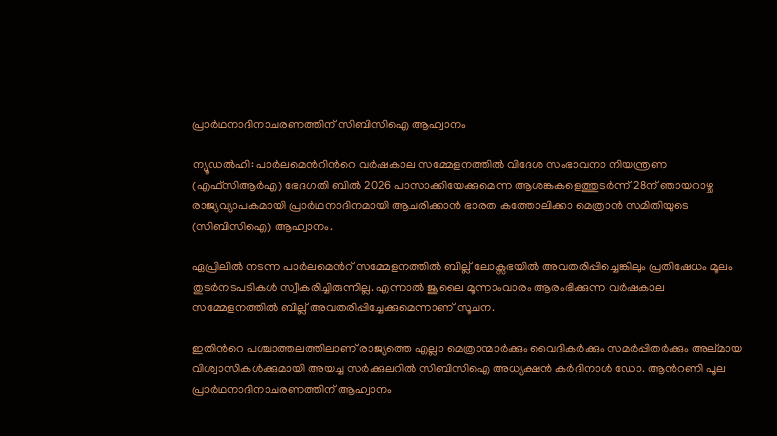പ്രാർഥനാദിനാചരണത്തിന് സിബിസിഐ ആഹ്വാനം

ന്യൂഡൽഹി: പാർലമെന്‍റിന്‍റെ വർഷകാല സമ്മേളനത്തിൽ വിദേശ സംഭാവനാ നിയന്ത്രണ (എഫ്സിആർഎ) ഭേദഗതി ബിൽ 2026 പാസാക്കിയേക്കുമെന്ന ആശങ്കകളെത്തുടർന്ന് 28ന് ഞായറാഴ്ച രാജ്യവ്യാപകമായി പ്രാർഥനാദിനമായി ആചരിക്കാൻ ഭാരത കത്തോലിക്കാ മെത്രാൻ സമിതിയുടെ (സിബിസിഐ) ആഹ്വാനം.

ഏപ്രിലിൽ നടന്ന പാർലമെന്‍റ് സമ്മേളനത്തിൽ ബില്ല് ലോക്സഭയിൽ അവതരിപ്പിച്ചെങ്കിലും പ്രതിഷേധം മൂലം തുടർനടപടികൾ സ്വീകരിച്ചിരുന്നില്ല. എന്നാൽ ജൂലൈ മൂന്നാംവാരം ആരംഭിക്കുന്ന വർഷകാല സമ്മേളനത്തിൽ ബില്ല് അവതരിപ്പിച്ചേക്കുമെന്നാണ് സൂചന.

ഇതിന്‍റെ പശ്ചാത്തലത്തിലാണ് രാജ്യത്തെ എല്ലാ മെത്രാന്മാർക്കും വൈദികർക്കും സമർപ്പിതർക്കും അല്മായ വിശ്വാസികൾക്കുമായി അയച്ച സർക്കുലറിൽ സിബിസിഐ അധ്യക്ഷൻ കർദിനാൾ ഡോ. ആന്‍റണി പൂല പ്രാർഥനാദിനാചരണത്തിന് ആഹ്വാനം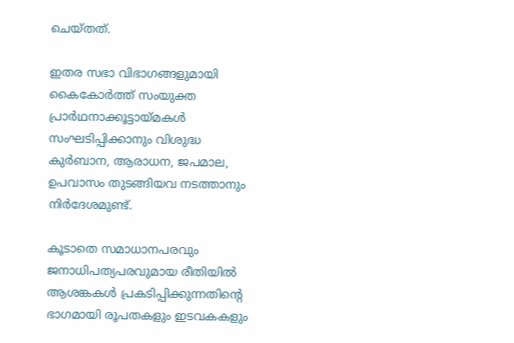ചെയ്തത്.

ഇതര സഭാ വിഭാഗങ്ങളുമായി കൈകോർത്ത് സംയുക്ത പ്രാർഥനാക്കൂട്ടായ്മകൾ സംഘടിപ്പിക്കാനും വിശുദ്ധ കുർബാന, ആരാധന, ജപമാല, ഉപവാസം തുടങ്ങിയവ നടത്താനും നിർദേശമുണ്ട്.

കൂടാതെ സമാധാനപരവും ജനാധിപത്യപരവുമായ രീതിയിൽ ആശങ്കകൾ പ്രകടിപ്പിക്കുന്നതിന്‍റെ ഭാഗമായി രൂപതകളും ഇടവകകളും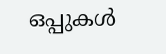ഒപ്പുകൾ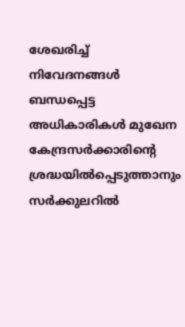ശേഖരിച്ച് നിവേദനങ്ങൾ ബന്ധപ്പെട്ട അധികാരികൾ മുഖേന കേന്ദ്രസർക്കാരിന്‍റെ ശ്രദ്ധയിൽപ്പെടുത്താനും സർക്കുലറിൽ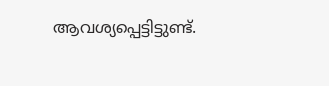ആവശ്യപ്പെട്ടിട്ടുണ്ട്.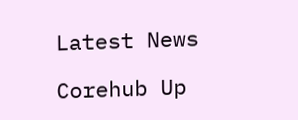Latest News

Corehub Up